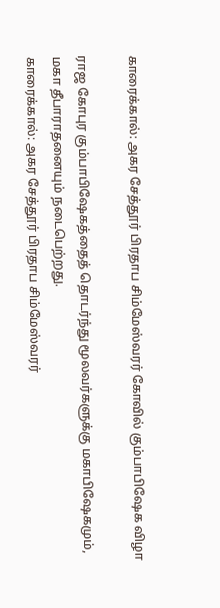காரைக்கால்: அகர சேத்தூர் பிரதாப சிம்மேஸ்வரர் கோவில் கும்பாபிஷேக விழா

ராஜ கோபுர கும்பாபிஷேகத்தைத் தொடர்ந்து மூலவர்களுக்கு மகாபிஷேகமும், மகா தீபாராதனையும் நடைபெற்றது.
காரைக்கால்: அகர சேத்தூர் பிரதாப சிம்மேஸ்வரர்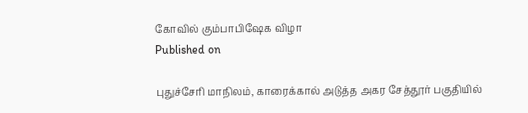கோவில் கும்பாபிஷேக விழா
Published on

புதுச்சேரி மாநிலம், காரைக்கால் அடுத்த அகர சேத்தூர் பகுதியில்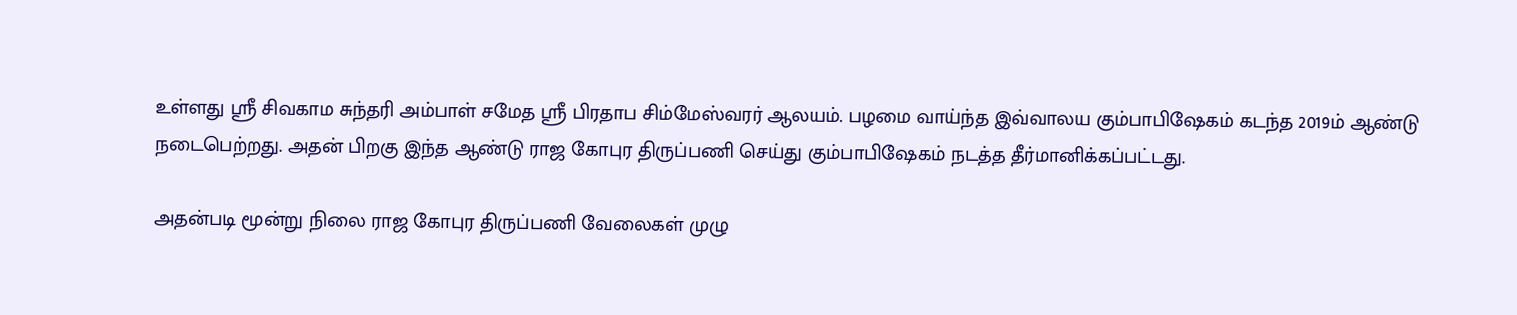உள்ளது ஸ்ரீ சிவகாம சுந்தரி அம்பாள் சமேத ஸ்ரீ பிரதாப சிம்மேஸ்வரர் ஆலயம். பழமை வாய்ந்த இவ்வாலய கும்பாபிஷேகம் கடந்த 2019ம் ஆண்டு நடைபெற்றது. அதன் பிறகு இந்த ஆண்டு ராஜ கோபுர திருப்பணி செய்து கும்பாபிஷேகம் நடத்த தீர்மானிக்கப்பட்டது.

அதன்படி மூன்று நிலை ராஜ கோபுர திருப்பணி வேலைகள் முழு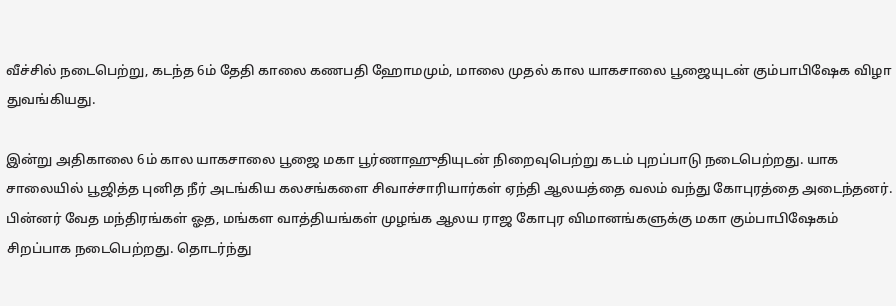வீச்சில் நடைபெற்று, கடந்த 6ம் தேதி காலை கணபதி ஹோமமும், மாலை முதல் கால யாகசாலை பூஜையுடன் கும்பாபிஷேக விழா துவங்கியது.

இன்று அதிகாலை 6ம் கால யாகசாலை பூஜை மகா பூர்ணாஹுதியுடன் நிறைவுபெற்று கடம் புறப்பாடு நடைபெற்றது. யாக சாலையில் பூஜித்த புனித நீர் அடங்கிய கலசங்களை சிவாச்சாரியார்கள் ஏந்தி ஆலயத்தை வலம் வந்து கோபுரத்தை அடைந்தனர். பின்னர் வேத மந்திரங்கள் ஓத, மங்கள வாத்தியங்கள் முழங்க ஆலய ராஜ கோபுர விமானங்களுக்கு மகா கும்பாபிஷேகம் சிறப்பாக நடைபெற்றது. தொடர்ந்து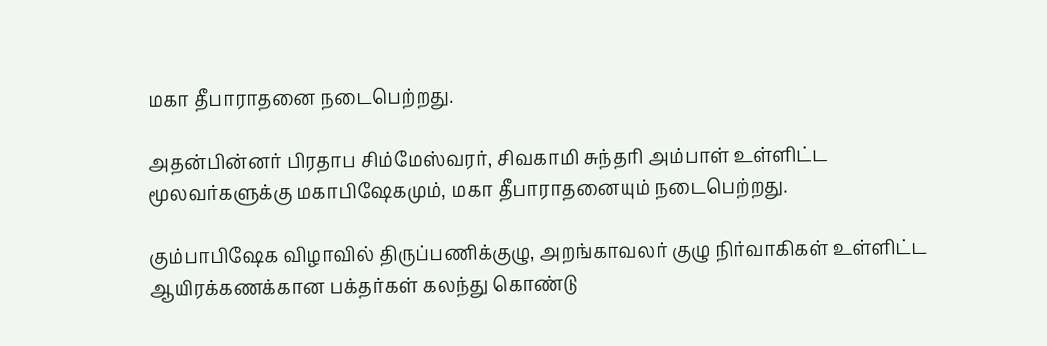மகா தீபாராதனை நடைபெற்றது.

அதன்பின்னர் பிரதாப சிம்மேஸ்வரர், சிவகாமி சுந்தரி அம்பாள் உள்ளிட்ட மூலவர்களுக்கு மகாபிஷேகமும், மகா தீபாராதனையும் நடைபெற்றது.

கும்பாபிஷேக விழாவில் திருப்பணிக்குழு, அறங்காவலர் குழு நிர்வாகிகள் உள்ளிட்ட ஆயிரக்கணக்கான பக்தர்கள் கலந்து கொண்டு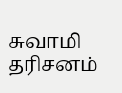சுவாமி தரிசனம்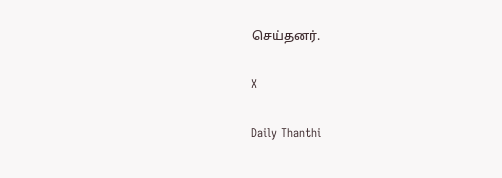செய்தனர்.

X

Daily Thanthi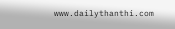www.dailythanthi.com